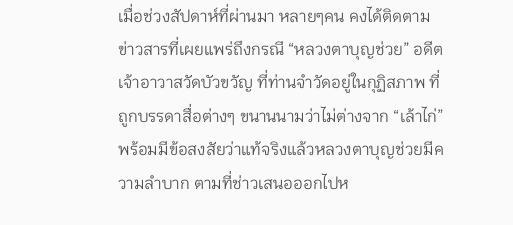เมื่อช่วงสัปดาห์ที่ผ่านมา หลายๆคน คงได้ติดตามข่าวสารที่เผยแพร่ถึงกรณี “หลวงตาบุญช่วย” อดีตเจ้าอาวาสวัดบัวขวัญ ที่ท่านจำวัดอยู่ในกุฏิสภาพ ที่ถูกบรรดาสื่อต่างๆ ขนานนามว่าไม่ต่างจาก “เล้าไก่” พร้อมมีข้อสงสัยว่าแท้จริงแล้วหลวงตาบุญช่วยมีความลำบาก ตามที่ช่าวเสนอออกไปห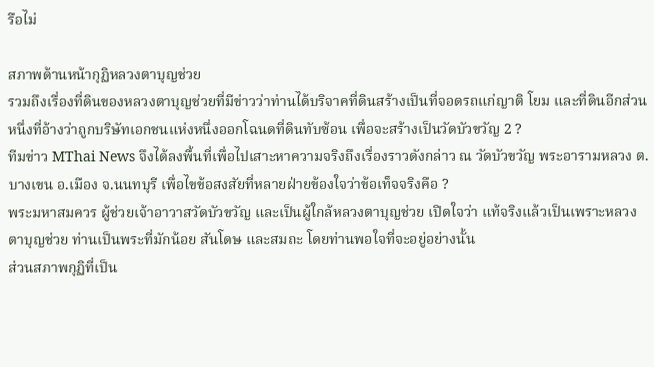รือไม่

สภาพด้านหน้ากุฏิหลวงตาบุญช่วย
รวมถึงเรื่องที่ดินของหลวงตาบุญช่วยที่มีข่าวว่าท่านได้บริจาคที่ดินสร้างเป็นที่จอดรถแก่ญาติ โยม และที่ดินอีกส่วนหนึ่งที่อ้างว่าถูกบริษัทเอกชนแห่งหนึ่งออกโฉนดที่ดินทับซ้อน เพื่อจะสร้างเป็นวัดบัวขวัญ 2 ?
ทีมข่าว MThai News จึงได้ลงพื้นที่เพื่อไปเสาะหาความจริงถึงเรื่องราวดังกล่าว ณ วัดบัวขวัญ พระอารามหลวง ต.บางเขน อ.เมือง จ.นนทบุรี เพื่อไขข้อสงสัยที่หลายฝ่ายข้องใจว่าข้อเท็จจริงคือ ?
พระมหาสมควร ผู้ช่วยเจ้าอาวาสวัดบัวขวัญ และเป็นผู้ใกล้หลวงตาบุญช่วย เปิดใจว่า แท้จริงแล้วเป็นเพราะหลวงตาบุญช่วย ท่านเป็นพระที่มักน้อย สันโดษ และสมถะ โดยท่านพอใจที่จะอยู่อย่างนั้น
ส่วนสภาพกุฏิที่เป็น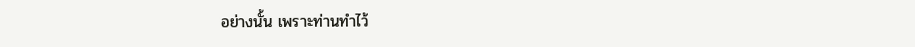อย่างนั้น เพราะท่านทำไว้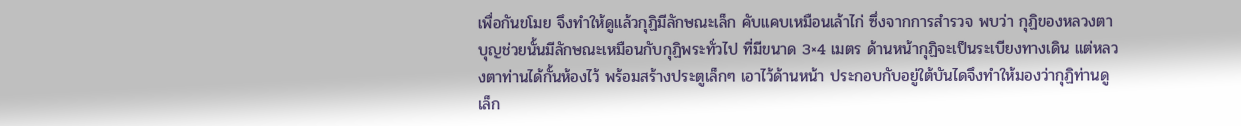เพื่อกันขโมย จึงทำให้ดูแล้วกุฏิมีลักษณะเล็ก คับแคบเหมือนเล้าไก่ ซึ่งจากการสำรวจ พบว่า กุฏิของหลวงตาบุญช่วยนั้นมีลักษณะเหมือนกับกุฏิพระทั่วไป ที่มีขนาด 3×4 เมตร ด้านหน้ากุฏิจะเป็นระเบียงทางเดิน แต่หลวงตาท่านได้กั้นห้องไว้ พร้อมสร้างประตูเล็กๆ เอาไว้ด้านหน้า ประกอบกับอยู่ใต้บันไดจึงทำให้มองว่ากุฏิท่านดูเล็ก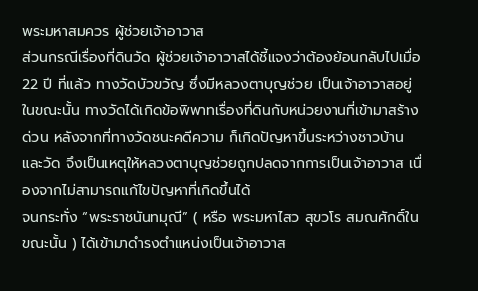พระมหาสมควร ผู้ช่วยเจ้าอาวาส
ส่วนกรณีเรื่องที่ดินวัด ผู้ช่วยเจ้าอาวาสได้ชี้แจงว่าต้องย้อนกลับไปเมื่อ 22 ปี ที่แล้ว ทางวัดบัวขวัญ ซึ่งมีหลวงตาบุญช่วย เป็นเจ้าอาวาสอยู่ในขณะนั้น ทางวัดได้เกิดข้อพิพาทเรื่องที่ดินกับหน่วยงานที่เข้ามาสร้างด่วน หลังจากที่ทางวัดชนะคดีความ ก็เกิดปัญหาขึ้นระหว่างชาวบ้าน และวัด จึงเป็นเหตุให้หลวงตาบุญช่วยถูกปลดจากการเป็นเจ้าอาวาส เนื่องจากไม่สามารถแก้ไขปัญหาที่เกิดขึ้นได้
จนกระทั่ง “พระราชนันทมุณี” ( หรือ พระมหาไสว สุขวโร สมณศักดิ์ในขณะนั้น ) ได้เข้ามาดำรงตำแหน่งเป็นเจ้าอาวาส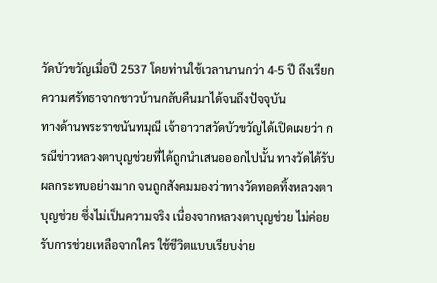วัดบัวขวัญเมื่อปี 2537 โดยท่านใช้เวลานานกว่า 4-5 ปี ถึงเรียกความศรัทธาจากชาวบ้านกลับคืนมาได้จนถึงปัจจุบัน
ทางด้านพระราชนันทมุณี เจ้าอาวาสวัดบัวขวัญได้เปิดเผยว่า กรณีข่าวหลวงตาบุญช่วยที่ได้ถูกนำเสนอออกไปนั้น ทางวัดได้รับผลกระทบอย่างมาก จนถูกสังคมมองว่าทางวัดทอดทิ้งหลวงตาบุญช่วย ซึ่งไม่เป็นความจริง เนื่องจากหลวงตาบุญช่วย ไม่ค่อยรับการช่วยเหลือจากใคร ใช้ชีวิตแบบเรียบง่าย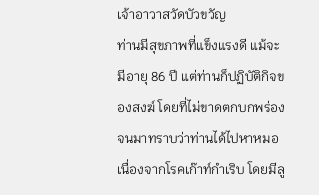เจ้าอาวาสวัดบัวขวัญ
ท่านมีสุขภาพที่แข็งแรงดี แม้จะมีอายุ 86 ปี แต่ท่านก็ปฏิบัติกิจของสงฆ์ โดยที่ไม่ขาดตกบกพร่อง จนมาทราบว่าท่านได้ไปหาหมอเนื่องจากโรคเก๊าท์กำเริบ โดยมีลู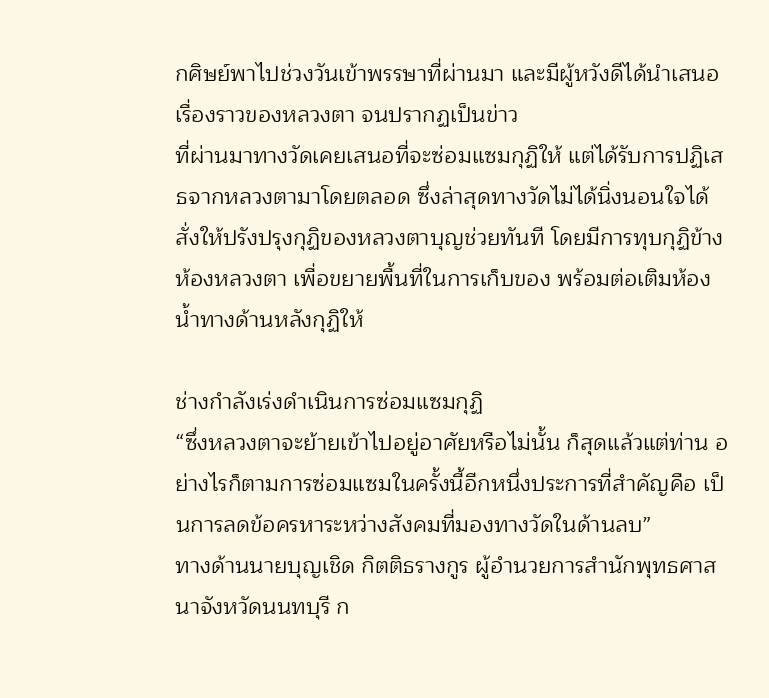กศิษย์พาไปช่วงวันเข้าพรรษาที่ผ่านมา และมีผู้หวังดีได้นำเสนอเรื่องราวของหลวงตา จนปรากฏเป็นข่าว
ที่ผ่านมาทางวัดเคยเสนอที่จะซ่อมแซมกุฏิให้ แต่ได้รับการปฏิเสธจากหลวงตามาโดยตลอด ซึ่งล่าสุดทางวัดไม่ได้นิ่งนอนใจได้สั่งให้ปรังปรุงกุฏิของหลวงตาบุญช่วยทันที โดยมีการทุบกุฏิข้างห้องหลวงตา เพื่อขยายพื้นที่ในการเก็บของ พร้อมต่อเติมห้องน้ำทางด้านหลังกุฏิให้

ช่างกำลังเร่งดำเนินการซ่อมแซมกุฏิ
“ซึ่งหลวงตาจะย้ายเข้าไปอยู่อาศัยหรือไม่นั้น ก็สุดแล้วแต่ท่าน อย่างไรก็ตามการซ่อมแซมในครั้งนี้อีกหนึ่งประการที่สำคัญคือ เป็นการลดข้อครหาระหว่างสังคมที่มองทางวัดในด้านลบ”
ทางด้านนายบุญเชิด กิตติธรางกูร ผู้อำนวยการสำนักพุทธศาสนาจังหวัดนนทบุรี ก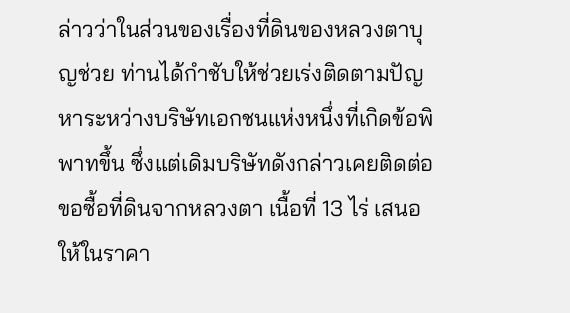ล่าวว่าในส่วนของเรื่องที่ดินของหลวงตาบุญช่วย ท่านได้กำชับให้ช่วยเร่งติดตามปัญหาระหว่างบริษัทเอกชนแห่งหนึ่งที่เกิดข้อพิพาทขึ้น ซึ่งแต่เดิมบริษัทดังกล่าวเคยติดต่อขอซื้อที่ดินจากหลวงตา เนื้อที่ 13 ไร่ เสนอให้ในราคา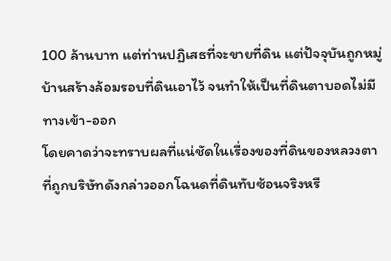100 ล้านบาท แต่ท่านปฏิเสธที่จะขายที่ดิน แต่ปัจจุบันถูกหมู่บ้านสร้างล้อมรอบที่ดินเอาไว้ จนทำให้เป็นที่ดินตาบอดไม่มีทางเข้า-ออก
โดยคาดว่าจะทราบผลที่แน่ชัดในเรื่องของที่ดินของหลวงตา ที่ถูกบริษัทดังกล่าวออกโฉนดที่ดินทับซ้อนจริงหรื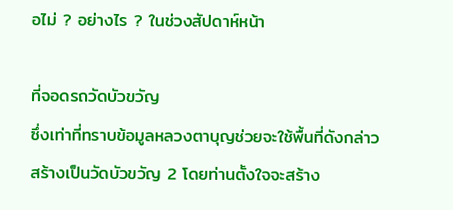อไม่ ? อย่างไร ? ในช่วงสัปดาห์หน้า

ที่จอดรถวัดบัวขวัญ
ซึ่งเท่าที่ทราบข้อมูลหลวงตาบุญช่วยจะใช้พื้นที่ดังกล่าวสร้างเป็นวัดบัวขวัญ 2 โดยท่านตั้งใจจะสร้าง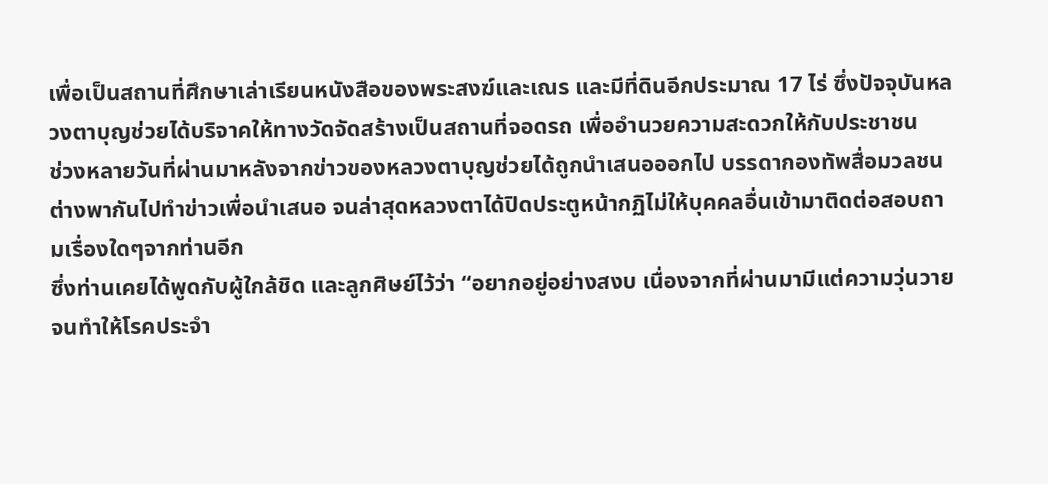เพื่อเป็นสถานที่ศึกษาเล่าเรียนหนังสือของพระสงฆ์และเณร และมีที่ดินอีกประมาณ 17 ไร่ ซึ่งปัจจุบันหลวงตาบุญช่วยได้บริจาคให้ทางวัดจัดสร้างเป็นสถานที่จอดรถ เพื่ออำนวยความสะดวกให้กับประชาชน
ช่วงหลายวันที่ผ่านมาหลังจากข่าวของหลวงตาบุญช่วยได้ถูกนำเสนอออกไป บรรดากองทัพสื่อมวลชนต่างพากันไปทำข่าวเพื่อนำเสนอ จนล่าสุดหลวงตาได้ปิดประตูหน้ากฏิไม่ให้บุคคลอื่นเข้ามาติดต่อสอบถามเรื่องใดๆจากท่านอีก
ซึ่งท่านเคยได้พูดกับผู้ใกล้ชิด และลูกศิษย์ไว้ว่า “อยากอยู่อย่างสงบ เนื่องจากที่ผ่านมามีแต่ความวุ่นวายจนทำให้โรคประจำ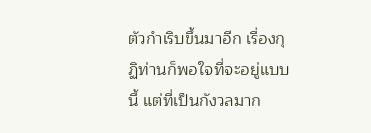ตัวกำเริบขึ้นมาอีก เรื่องกุฏิท่านก็พอใจที่จะอยู่แบบนี้ แต่ที่เป็นกังวลมาก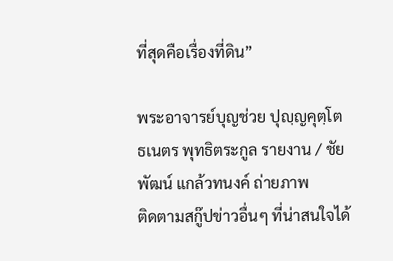ที่สุดคือเรื่องที่ดิน”

พระอาจารย์บุญช่วย ปุญฺญคุตฺโต
ธเนตร พุทธิตระกูล รายงาน / ชัยพัฒน์ แกล้วทนงค์ ถ่ายภาพ
ติดตามสกู๊ปข่าวอื่นๆ ที่น่าสนใจได้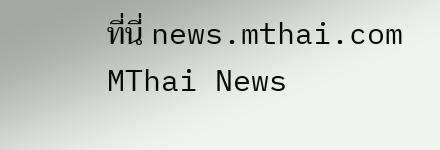ที่นี่ news.mthai.com
MThai News